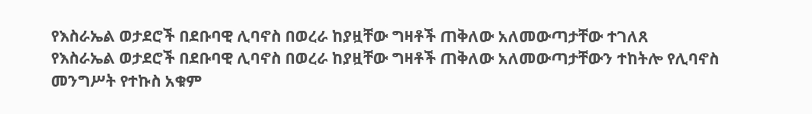የእስራኤል ወታደሮች በደቡባዊ ሊባኖስ በወረራ ከያዟቸው ግዛቶች ጠቅለው አለመውጣታቸው ተገለጸ
የእስራኤል ወታደሮች በደቡባዊ ሊባኖስ በወረራ ከያዟቸው ግዛቶች ጠቅለው አለመውጣታቸውን ተከትሎ የሊባኖስ መንግሥት የተኩስ አቁም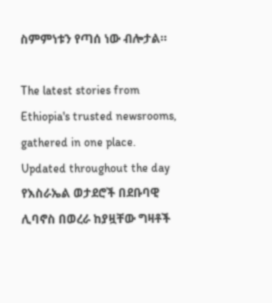ስምምነቱን የጣሰ ነው ብሎታል።

The latest stories from Ethiopia's trusted newsrooms, gathered in one place.
Updated throughout the day
የእስራኤል ወታደሮች በደቡባዊ ሊባኖስ በወረራ ከያዟቸው ግዛቶች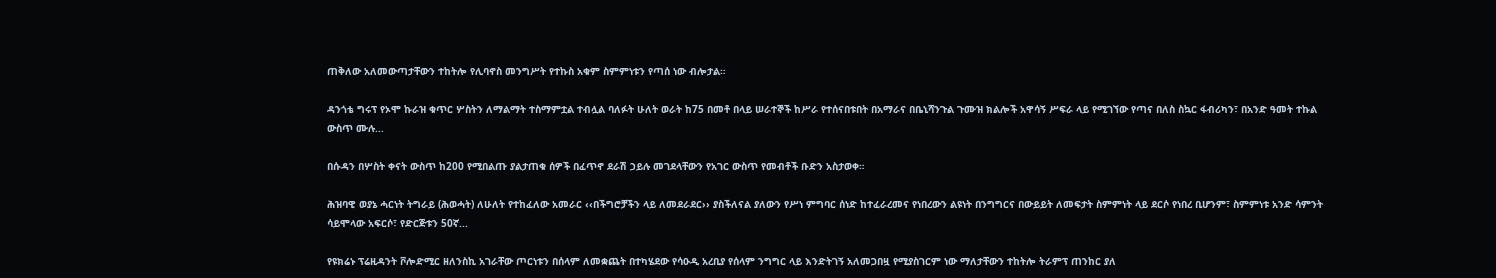ጠቅለው አለመውጣታቸውን ተከትሎ የሊባኖስ መንግሥት የተኩስ አቁም ስምምነቱን የጣሰ ነው ብሎታል።

ዳንጎቴ ግሩፕ የኦሞ ኩራዝ ቁጥር ሦስትን ለማልማት ተስማምቷል ተብሏል ባለፉት ሁለት ወራት ከ75 በመቶ በላይ ሠራተኞች ከሥራ የተሰናበቱበት በአማራና በቤኒሻንጉል ጉሙዝ ክልሎች አዋሳኝ ሥፍራ ላይ የሚገኘው የጣና በለስ ስኳር ፋብሪካን፣ በአንድ ዓመት ተኩል ውስጥ ሙሉ...

በሱዳን በሦስት ቀናት ውስጥ ከ200 የሚበልጡ ያልታጠቁ ሰዎች በፈጥኖ ደራሽ ኃይሉ መገደላቸውን የአገር ውስጥ የመብቶች ቡድን አስታወቀ።

ሕዝባዊ ወያኔ ሓርነት ትግራይ (ሕወሓት) ለሁለት የተከፈለው አመራር ‹‹በችግሮቻችን ላይ ለመደራደር›› ያስችለናል ያለውን የሥነ ምግባር ሰነድ ከተፈራረመና የነበረውን ልዩነት በንግግርና በውይይት ለመፍታት ስምምነት ላይ ደርሶ የነበረ ቢሆንም፣ ስምምነቱ አንድ ሳምንት ሳይሞላው አፍርሶ፣ የድርጅቱን 50ኛ...

የዩክሬኑ ፕሬዚዳንት ቮሎድሚር ዘለንስኪ አገራቸው ጦርነቱን በሰላም ለመቋጨት በተካሄደው የሳዑዲ አረቢያ የሰላም ንግግር ላይ እንድትገኝ አለመጋበዟ የሚያስገርም ነው ማለታቸውን ተከትሎ ትራምፕ ጠንከር ያለ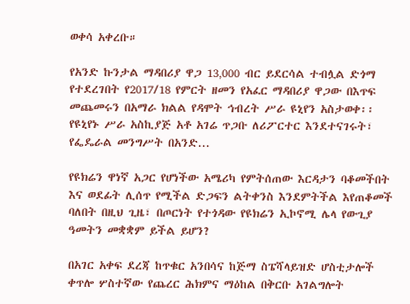ወቀሳ አቀረቡ።

የአንድ ኩንታል ማዳበሪያ ዋጋ 13‚000 ብር ይደርሳል ተብሏል ድጎማ የተደረገበት የ2017/18 የምርት ዘመን የአፈር ማዳበሪያ ዋጋው በእጥፍ መጨመሩን በአማራ ክልል የዳሞት ኅብረት ሥራ ዩኒየን አስታወቀ፡፡ የዩኒየኑ ሥራ አስኪያጅ አቶ አገሬ ጥጋቡ ለሪፖርተር እንደተናገሩት፣ የፌዴራል መንግሥት በአንድ...

የዩክሬን ዋነኛ አጋር የሆነችው አሜሪካ የምትሰጠው እርዳታን ባቆመችበት እና ወደፊት ሊሰጥ የሚችል ድጋፍን ልትቀንስ እንደምትችል እየጠቆመች ባለበት በዚህ ጊዜ፣ በጦርነት የተጎዳው የዩክሬን ኢኮኖሚ ሌላ የውጊያ ዓመትን መቋቋም ይችል ይሆን?

በአገር አቀፍ ደረጃ ከጥቁር አንበሳና ከጅማ ስፔሻላይዝድ ሆስቲታሎች ቀጥሎ ሦስተኛው የጨረር ሕክምና ማዕከል በቅርቡ አገልግሎት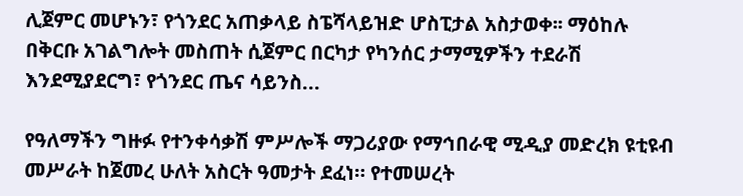ሊጀምር መሆኑን፣ የጎንደር አጠቃላይ ስፔሻላይዝድ ሆስፒታል አስታወቀ፡፡ ማዕከሉ በቅርቡ አገልግሎት መስጠት ሲጀምር በርካታ የካንሰር ታማሚዎችን ተደራሽ እንደሚያደርግ፣ የጎንደር ጤና ሳይንስ...

የዓለማችን ግዙፉ የተንቀሳቃሽ ምሥሎች ማጋሪያው የማኅበራዊ ሚዲያ መድረክ ዩቲዩብ መሥራት ከጀመረ ሁለት አስርት ዓመታት ደፈነ። የተመሠረት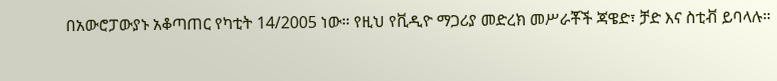በአውሮፓውያኑ አቆጣጠር የካቲት 14/2005 ነው። የዚህ የቪዲዮ ማጋሪያ መድረክ መሥራቾች ጃዌድ፣ ቻድ እና ስቲቭ ይባላሉ።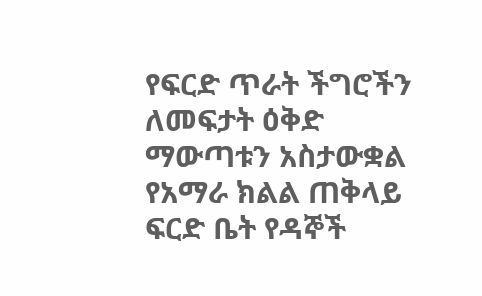የፍርድ ጥራት ችግሮችን ለመፍታት ዕቅድ ማውጣቱን አስታውቋል የአማራ ክልል ጠቅላይ ፍርድ ቤት የዳኞች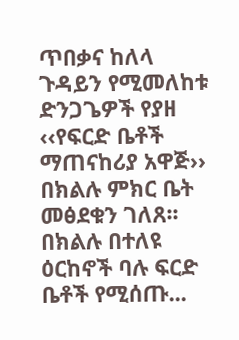ጥበቃና ከለላ ጉዳይን የሚመለከቱ ድንጋጌዎች የያዘ ‹‹የፍርድ ቤቶች ማጠናከሪያ አዋጅ›› በክልሉ ምክር ቤት መፅደቁን ገለጸ፡፡ በክልሉ በተለዩ ዕርከኖች ባሉ ፍርድ ቤቶች የሚሰጡ...